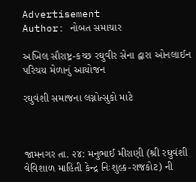Advertisement
Author: નોબત સમાચાર

અખિલ સૌરાષ્ટ્ર-કચ્છ રઘુવીર સેના દ્વારા ઓનલાઈન પરિચય મેળાનું આયોજન

રઘુવંશી સમાજના લગ્નોત્સુકો માટે



જામનગર તા. ૨૪: મનુભાઈ મીરાણી (શ્રી રઘુવંશી વેવિશાળ માહિતી કેન્દ્ર નિઃશુલ્ક-રાજકોટ) ની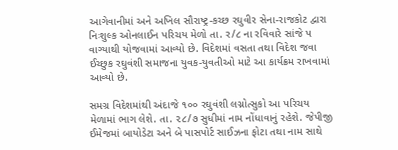આગેવાનીમાં અને અખિલ સૌરાષ્ટ્ર-કચ્છ રઘુવીર સેના-રાજકોટ દ્વારા નિઃશુલ્ક ઓનલાઈન પરિચય મેળો તા. ર/૮ ના રવિવારે સાંજે પ વાગ્યાથી યોજવામાં આવ્યો છે. વિદેશમાં વસતા તથા વિદેશ જવા ઈચ્છુક રઘુવંશી સમાજના યુવક-યુવતીઓ માટે આ કાર્યક્રમ રાખવામાં આવ્યો છે.

સમગ્ર વિદેશમાંથી અંદાજે ૧૦૦ રઘુવંશી લગ્નોત્સુકો આ પરિચય મેળામાં ભાગ લેશે. તા. ૨૮/૭ સુધીમાં નામ નોંધાવાનું રહેશે. જેપીજી ઈમેજમાં બાયોડેટા અને બે પાસપોર્ટ સાઈઝના ફોટા તથા નામ સાથે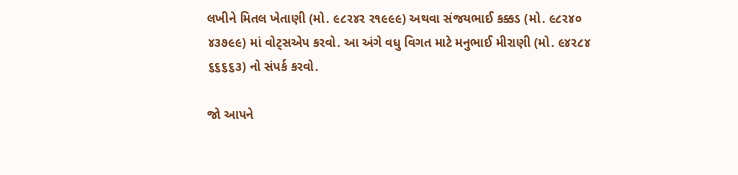લખીને મિતલ ખેતાણી (મો. ૯૮ર૪ર ર૧૯૯૯) અથવા સંજયભાઈ કક્કડ (મો. ૯૮ર૪૦ ૪૩૭૯૯) માં વોટ્સએપ કરવો. આ અંગે વધુ વિગત માટે મનુભાઈ મીરાણી (મો. ૯૪ર૮૪ ૬૬૬૬૩) નો સંપર્ક કરવો.

જો આપને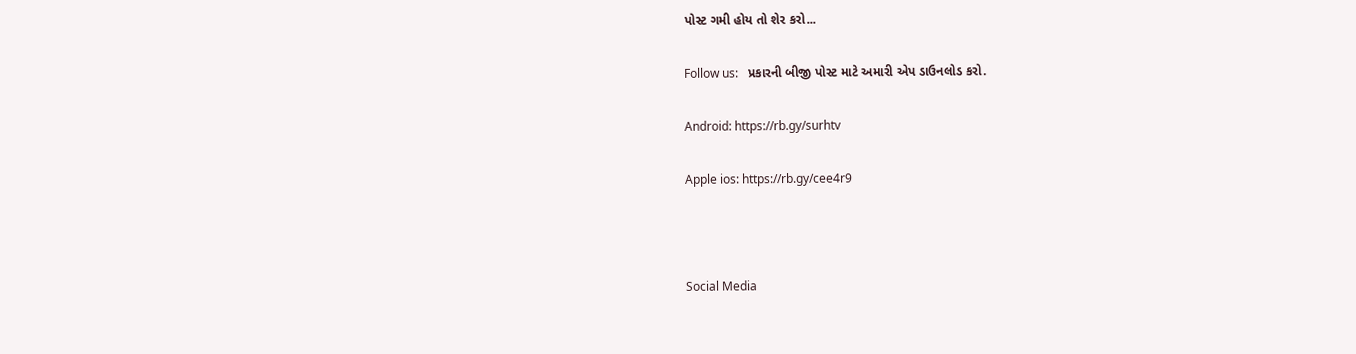પોસ્ટ ગમી હોય તો શેર કરો...

Follow us:   પ્રકારની બીજી પોસ્ટ માટે અમારી એપ ડાઉનલોડ કરો.

Android: https://rb.gy/surhtv

Apple ios: https://rb.gy/cee4r9



Social Media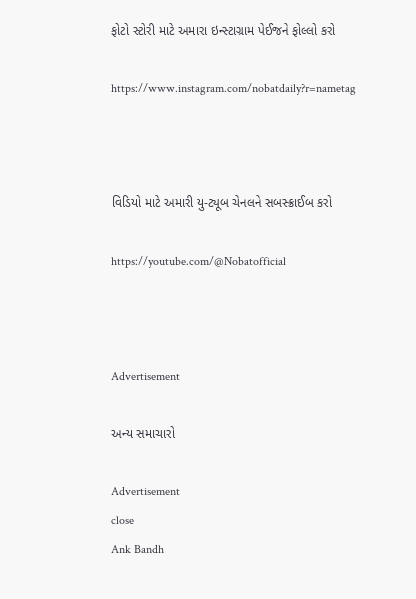ફોટો સ્ટોરી માટે અમારા ઇન્સ્ટાગ્રામ પેઈજને ફોલ્લો કરો

https://www.instagram.com/nobatdaily?r=nametag



વિડિયો માટે અમારી યુ-ટ્યૂબ ચેનલને સબસ્ક્રાઈબ કરો

https://youtube.com/@Nobatofficial



Advertisement

અન્ય સમાચારો

Advertisement
close
Ank Bandh